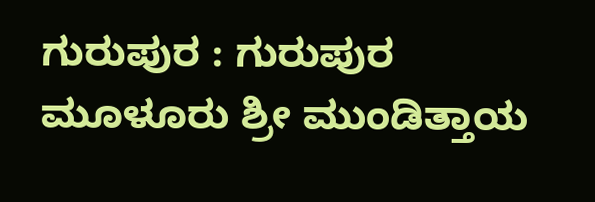ಗುರುಪುರ : ಗುರುಪುರ ಮೂಳೂರು ಶ್ರೀ ಮುಂಡಿತ್ತಾಯ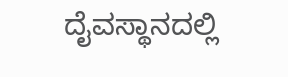ದೈವಸ್ಥಾನದಲ್ಲಿ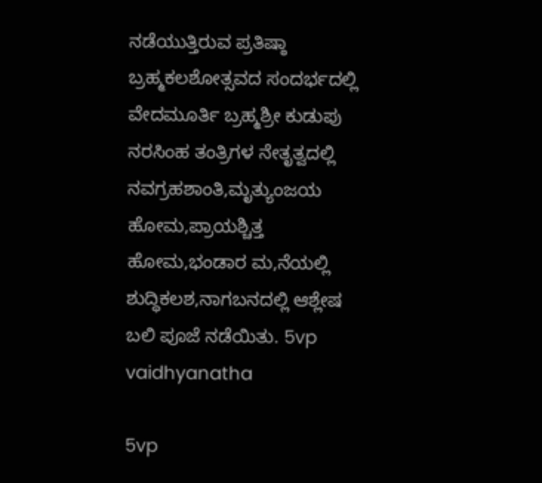ನಡೆಯುತ್ತಿರುವ ಪ್ರತಿಷ್ಠಾ ಬ್ರಹ್ಮಕಲಶೋತ್ಸವದ ಸಂದರ್ಭದಲ್ಲಿ ವೇದಮೂರ್ತಿ ಬ್ರಹ್ಮಶ್ರೀ ಕುಡುಪು ನರಸಿಂಹ ತಂತ್ರಿಗಳ ನೇತೃತ್ವದಲ್ಲಿ
ನವಗ್ರಹಶಾಂತಿ,ಮೃತ್ಯುಂಜಯ ಹೋಮ,ಪ್ರಾಯಶ್ಚಿತ್ತ ಹೋಮ,ಭಂಡಾರ ಮ,ನೆಯಲ್ಲಿ ಶುದ್ಧಿಕಲಶ,ನಾಗಬನದಲ್ಲಿ ಆಶ್ಲೇಷ ಬಲಿ ಪೂಜೆ ನಡೆಯಿತು. 5vp vaidhyanatha

5vp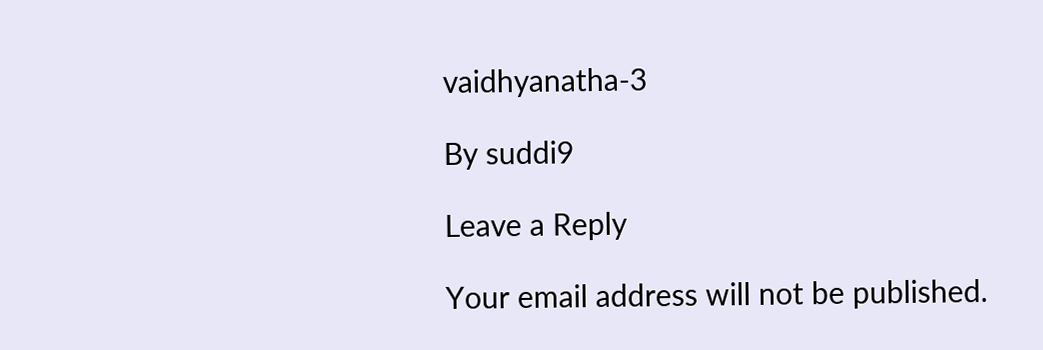vaidhyanatha-3

By suddi9

Leave a Reply

Your email address will not be published.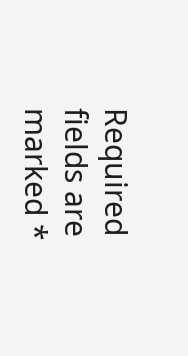Required fields are marked *